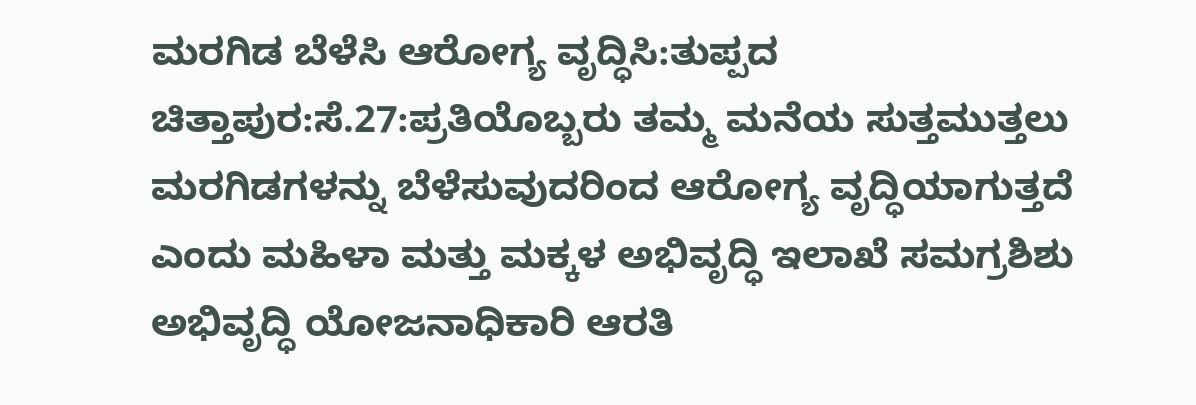ಮರಗಿಡ ಬೆಳೆಸಿ ಆರೋಗ್ಯ ವೃದ್ಧಿಸಿ:ತುಪ್ಪದ
ಚಿತ್ತಾಪುರ:ಸೆ.27:ಪ್ರತಿಯೊಬ್ಬರು ತಮ್ಮ ಮನೆಯ ಸುತ್ತಮುತ್ತಲು ಮರಗಿಡಗಳನ್ನು ಬೆಳೆಸುವುದರಿಂದ ಆರೋಗ್ಯ ವೃದ್ಧಿಯಾಗುತ್ತದೆ ಎಂದು ಮಹಿಳಾ ಮತ್ತು ಮಕ್ಕಳ ಅಭಿವೃದ್ಧಿ ಇಲಾಖೆ ಸಮಗ್ರಶಿಶು ಅಭಿವೃದ್ಧಿ ಯೋಜನಾಧಿಕಾರಿ ಆರತಿ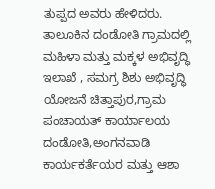ತುಪ್ಪದ ಅವರು ಹೇಳಿದರು.
ತಾಲೂಕಿನ ದಂಡೋತಿ ಗ್ರಾಮದಲ್ಲಿ ಮಹಿಳಾ ಮತ್ತು ಮಕ್ಕಳ ಅಭಿವೃದ್ಧಿ ಇಲಾಖೆ , ಸಮಗ್ರ ಶಿಶು ಅಭಿವೃದ್ಧಿ ಯೋಜನೆ ಚಿತ್ತಾಪುರ,ಗ್ರಾಮ ಪಂಚಾಯತ್ ಕಾರ್ಯಾಲಯ ದಂಡೋತಿ,ಅಂಗನವಾಡಿ ಕಾರ್ಯಕರ್ತೆಯರ ಮತ್ತು ಆಶಾ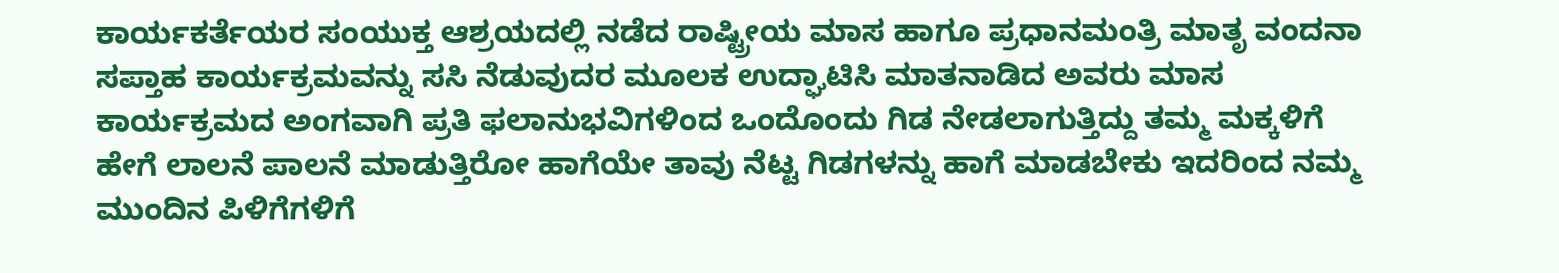ಕಾರ್ಯಕರ್ತೆಯರ ಸಂಯುಕ್ತ ಆಶ್ರಯದಲ್ಲಿ ನಡೆದ ರಾಷ್ಟ್ರೀಯ ಮಾಸ ಹಾಗೂ ಪ್ರಧಾನಮಂತ್ರಿ ಮಾತೃ ವಂದನಾ ಸಪ್ತಾಹ ಕಾರ್ಯಕ್ರಮವನ್ನು ಸಸಿ ನೆಡುವುದರ ಮೂಲಕ ಉದ್ಘಾಟಿಸಿ ಮಾತನಾಡಿದ ಅವರು ಮಾಸ ಕಾರ್ಯಕ್ರಮದ ಅಂಗವಾಗಿ ಪ್ರತಿ ಫಲಾನುಭವಿಗಳಿಂದ ಒಂದೊಂದು ಗಿಡ ನೇಡಲಾಗುತ್ತಿದ್ದು ತಮ್ಮ ಮಕ್ಕಳಿಗೆ ಹೇಗೆ ಲಾಲನೆ ಪಾಲನೆ ಮಾಡುತ್ತಿರೋ ಹಾಗೆಯೇ ತಾವು ನೆಟ್ಟ ಗಿಡಗಳನ್ನು ಹಾಗೆ ಮಾಡಬೇಕು ಇದರಿಂದ ನಮ್ಮ ಮುಂದಿನ ಪಿಳಿಗೆಗಳಿಗೆ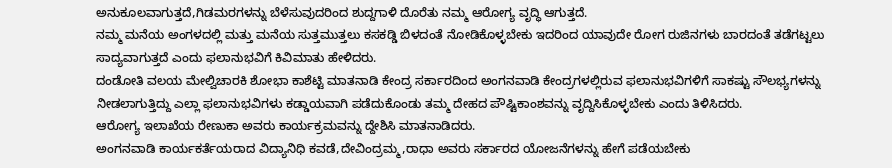ಅನುಕೂಲವಾಗುತ್ತದೆ,ಗಿಡಮರಗಳನ್ನು ಬೆಳೆಸುವುದರಿಂದ ಶುದ್ದಗಾಳಿ ದೊರೆತು ನಮ್ಮ ಆರೋಗ್ಯ ವೃದ್ಧಿ ಆಗುತ್ತದೆ.
ನಮ್ಮ ಮನೆಯ ಅಂಗಳದಲ್ಲಿ ಮತ್ತು ಮನೆಯ ಸುತ್ತಮುತ್ತಲು ಕಸಕಡ್ಡಿ ಬಿಳದಂತೆ ನೋಡಿಕೊಳ್ಳಬೇಕು ಇದರಿಂದ ಯಾವುದೇ ರೋಗ ರುಜಿನಗಳು ಬಾರದಂತೆ ತಡೆಗಟ್ಟಲು ಸಾದ್ಯವಾಗುತ್ತದೆ ಎಂದು ಫಲಾನುಭವಿಗೆ ಕಿವಿಮಾತು ಹೇಳಿದರು.
ದಂಡೋತಿ ವಲಯ ಮೇಲ್ವಿಚಾರಕಿ ಶೋಭಾ ಕಾಶೆಟ್ಟಿ ಮಾತನಾಡಿ ಕೇಂದ್ರ ಸರ್ಕಾರದಿಂದ ಅಂಗನವಾಡಿ ಕೇಂದ್ರಗಳಲ್ಲಿರುವ ಫಲಾನುಭವಿಗಳಿಗೆ ಸಾಕಷ್ಟು ಸೌಲಭ್ಯಗಳನ್ನು ನೀಡಲಾಗುತ್ತಿದ್ದು ಎಲ್ಲಾ ಫಲಾನುಭವಿಗಳು ಕಡ್ಡಾಯವಾಗಿ ಪಡೆದುಕೊಂಡು ತಮ್ಮ ದೇಹದ ಪೌಷ್ಟಿಕಾಂಶವನ್ನು ವೃದ್ದಿಸಿಕೊಳ್ಳಬೇಕು ಎಂದು ತಿಳಿಸಿದರು.
ಆರೋಗ್ಯ ಇಲಾಖೆಯ ರೇಣುಕಾ ಅವರು ಕಾರ್ಯಕ್ರಮವನ್ನು ದ್ದೇಶಿಸಿ ಮಾತನಾಡಿದರು.
ಅಂಗನವಾಡಿ ಕಾರ್ಯಕರ್ತೆಯರಾದ ವಿದ್ಯಾನಿಧಿ ಕವಡೆ,ದೇವಿಂದ್ರಮ್ಮ,ರಾಧಾ ಅವರು ಸರ್ಕಾರದ ಯೋಜನೆಗಳನ್ನು ಹೇಗೆ ಪಡೆಯಬೇಕು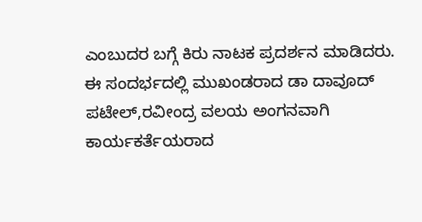ಎಂಬುದರ ಬಗ್ಗೆ ಕಿರು ನಾಟಕ ಪ್ರದರ್ಶನ ಮಾಡಿದರು.
ಈ ಸಂದರ್ಭದಲ್ಲಿ ಮುಖಂಡರಾದ ಡಾ ದಾವೂದ್ ಪಟೇಲ್,ರವೀಂದ್ರ ವಲಯ ಅಂಗನವಾಗಿ ಕಾರ್ಯಕರ್ತೆಯರಾದ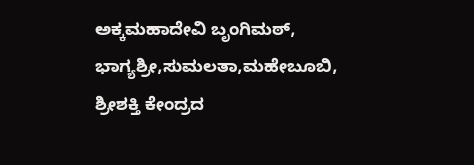ಅಕ್ಕಮಹಾದೇವಿ ಬೃಂಗಿಮಠ್, ಭಾಗ್ಯಶ್ರೀ,ಸುಮಲತಾ,ಮಹೇಬೂಬಿ, ಶ್ರೀಶಕ್ತಿ ಕೇಂದ್ರದ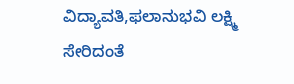ವಿದ್ಯಾವತಿ,ಫಲಾನುಭವಿ ಲಕ್ಷ್ಮಿ ಸೇರಿದಂತೆ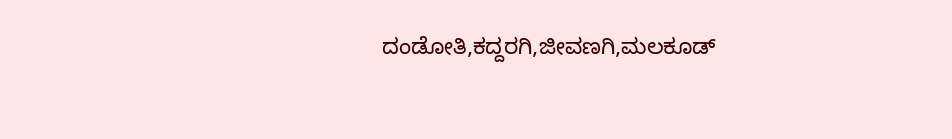ದಂಡೋತಿ,ಕದ್ದರಗಿ,ಜೀವಣಗಿ,ಮಲಕೂಡ್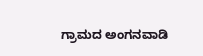ಗ್ರಾಮದ ಅಂಗನವಾಡಿ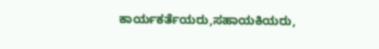ಕಾರ್ಯಕರ್ತೆಯರು,ಸಹಾಯಕಿಯರು,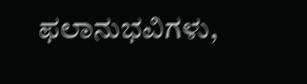ಫಲಾನುಭವಿಗಳು,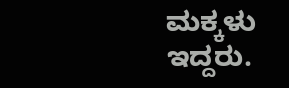ಮಕ್ಕಳು ಇದ್ದರು.